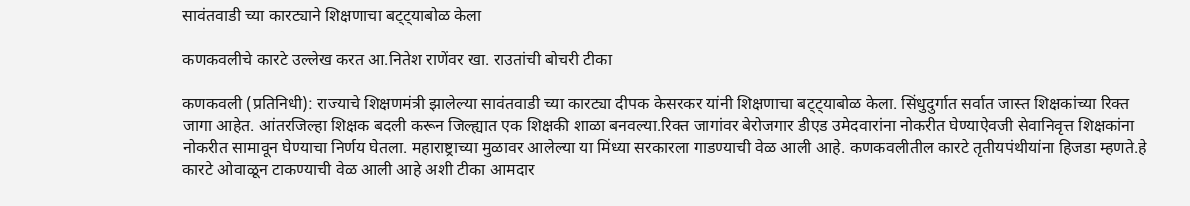सावंतवाडी च्या कारट्याने शिक्षणाचा बट्ट्याबोळ केला

कणकवलीचे कारटे उल्लेख करत आ.नितेश राणेंवर खा. राउतांची बोचरी टीका

कणकवली (प्रतिनिधी): राज्याचे शिक्षणमंत्री झालेल्या सावंतवाडी च्या कारट्या दीपक केसरकर यांनी शिक्षणाचा बट्ट्याबोळ केला. सिंधुदुर्गात सर्वात जास्त शिक्षकांच्या रिक्त जागा आहेत. आंतरजिल्हा शिक्षक बदली करून जिल्ह्यात एक शिक्षकी शाळा बनवल्या.रिक्त जागांवर बेरोजगार डीएड उमेदवारांना नोकरीत घेण्याऐवजी सेवानिवृत्त शिक्षकांना नोकरीत सामावून घेण्याचा निर्णय घेतला. महाराष्ट्राच्या मुळावर आलेल्या या मिंध्या सरकारला गाडण्याची वेळ आली आहे. कणकवलीतील कारटे तृतीयपंथीयांना हिजडा म्हणते.हे कारटे ओवाळून टाकण्याची वेळ आली आहे अशी टीका आमदार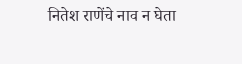नितेश राणेंचे नाव न घेता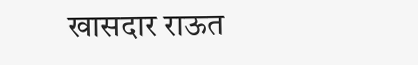खासदार राऊत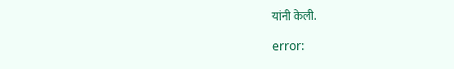यांनी केली.

error: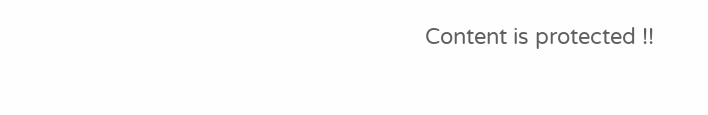Content is protected !!